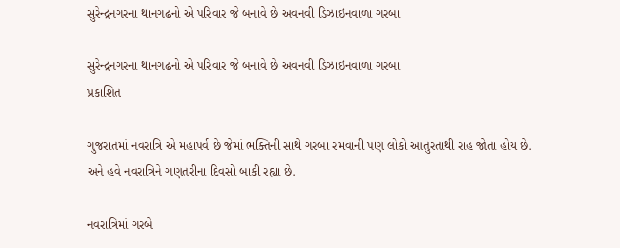સુરેન્દ્રનગરના થાનગઢનો એ પરિવાર જે બનાવે છે અવનવી ડિઝાઇનવાળા ગરબા

સુરેન્દ્રનગરના થાનગઢનો એ પરિવાર જે બનાવે છે અવનવી ડિઝાઇનવાળા ગરબા
પ્રકાશિત

ગુજરાતમાં નવરાત્રિ એ મહાપર્વ છે જેમાં ભક્તિની સાથે ગરબા રમવાની પણ લોકો આતુરતાથી રાહ જોતા હોય છે. અને હવે નવરાત્રિને ગણતરીના દિવસો બાકી રહ્યા છે.

નવરાત્રિમાં ગરબે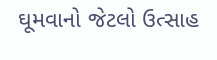ઘૂમવાનો જેટલો ઉત્સાહ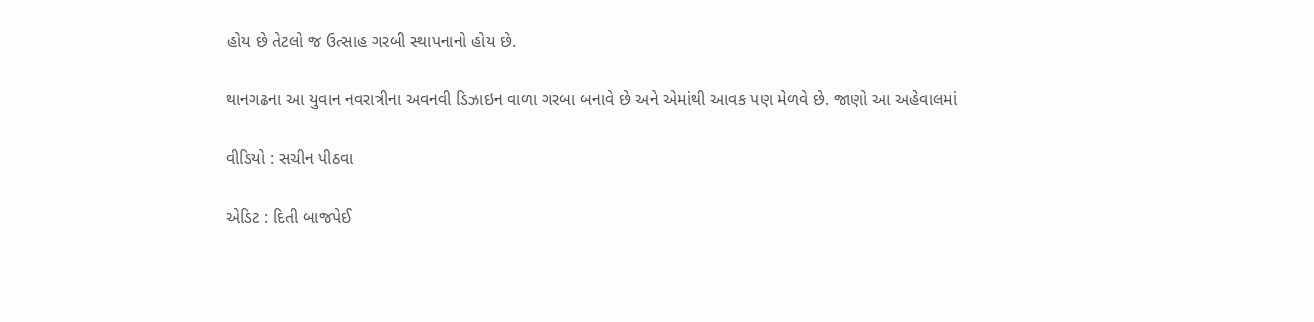હોય છે તેટલો જ ઉત્સાહ ગરબી સ્થાપનાનો હોય છે.

થાનગઢના આ યુવાન નવરાત્રીના અવનવી ડિઝાઇન વાળા ગરબા બનાવે છે અને એમાંથી આવક પણ મેળવે છે. જાણો આ અહેવાલમાં

વીડિયો : સચીન પીઠવા

એડિટ : દિતી બાજપેઈ